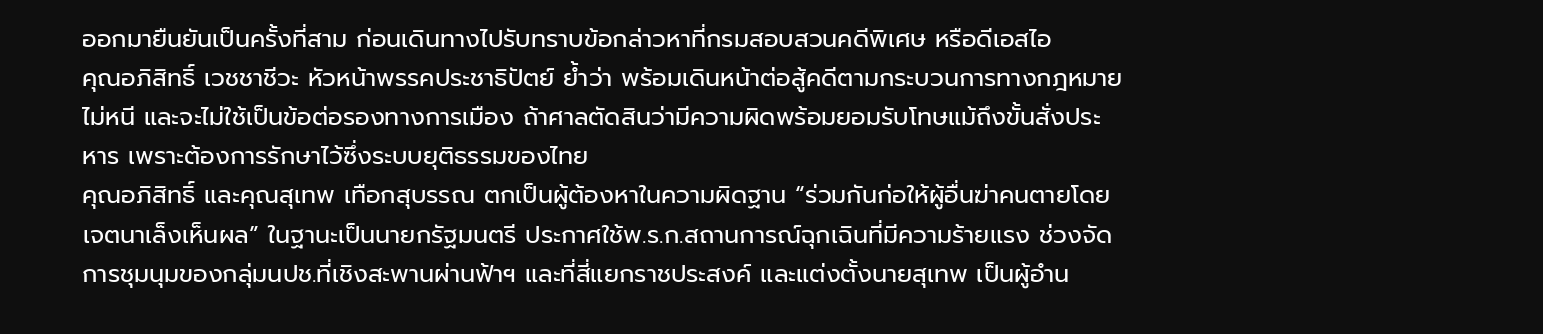ออกมายืนยันเป็นครั้งที่สาม ก่อนเดินทางไปรับทราบข้อกล่าวหาที่กรมสอบสวนคดีพิเศษ หรือดีเอสไอ
คุณอภิสิทธิ์ เวชชาชีวะ หัวหน้าพรรคประชาธิปัตย์ ย้ำว่า พร้อมเดินหน้าต่อสู้คดีตามกระบวนการทางกฎหมาย ไม่หนี และจะไม่ใช้เป็นข้อต่อรองทางการเมือง ถ้าศาลตัดสินว่ามีความผิดพร้อมยอมรับโทษแม้ถึงขั้นสั่งประหาร เพราะต้องการรักษาไว้ซึ่งระบบยุติธรรมของไทย
คุณอภิสิทธิ์ และคุณสุเทพ เทือกสุบรรณ ตกเป็นผู้ต้องหาในความผิดฐาน “ร่วมกันก่อให้ผู้อื่นฆ่าคนตายโดยเจตนาเล็งเห็นผล” ในฐานะเป็นนายกรัฐมนตรี ประกาศใช้พ.ร.ก.สถานการณ์ฉุกเฉินที่มีความร้ายแรง ช่วงจัดการชุมนุมของกลุ่มนปช.ที่เชิงสะพานผ่านฟ้าฯ และที่สี่แยกราชประสงค์ และแต่งตั้งนายสุเทพ เป็นผู้อำน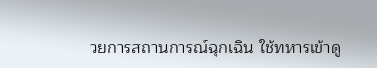วยการสถานการณ์ฉุกเฉิน ใช้ทหารเข้าดู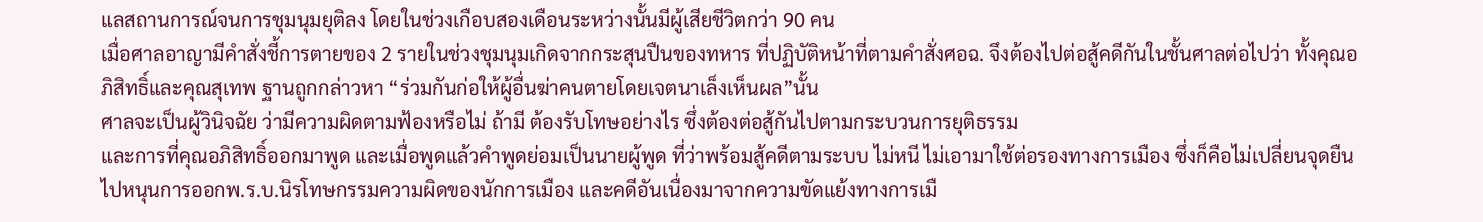แลสถานการณ์จนการชุมนุมยุติลง โดยในช่วงเกือบสองเดือนระหว่างนั้นมีผู้เสียชีวิตกว่า 90 คน
เมื่อศาลอาญามีคำสั่งชี้การตายของ 2 รายในช่วงชุมนุมเกิดจากกระสุนปืนของทหาร ที่ปฏิบัติหน้าที่ตามคำสั่งศอฉ. จึงต้องไปต่อสู้คดีกันในชั้นศาลต่อไปว่า ทั้งคุณอภิสิทธิ์และคุณสุเทพ ฐานถูกกล่าวหา “ร่วมกันก่อให้ผู้อื่นฆ่าคนตายโดยเจตนาเล็งเห็นผล”นั้น
ศาลจะเป็นผู้วินิจฉัย ว่ามีความผิดตามฟ้องหรือไม่ ถ้ามี ต้องรับโทษอย่างไร ซึ่งต้องต่อสู้กันไปตามกระบวนการยุติธรรม
และการที่คุณอภิสิทธิ์ออกมาพูด และเมื่อพูดแล้วคำพูดย่อมเป็นนายผู้พูด ที่ว่าพร้อมสู้คดีตามระบบ ไม่หนี ไม่เอามาใช้ต่อรองทางการเมือง ซึ่งก็คือไม่เปลี่ยนจุดยืนไปหนุนการออกพ.ร.บ.นิรโทษกรรมความผิดของนักการเมือง และคดีอันเนื่องมาจากความขัดแย้งทางการเมื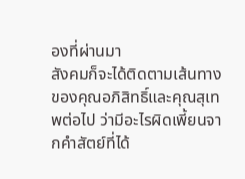องที่ผ่านมา
สังคมก็จะได้ติดตามเส้นทางของคุณอภิสิทธิ์และคุณสุเทพต่อไป ว่ามีอะไรผิดเพี้ยนจากคำสัตย์ที่ได้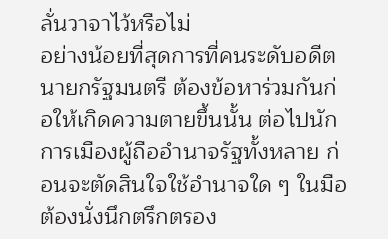ลั่นวาจาไว้หรือไม่
อย่างน้อยที่สุดการที่คนระดับอดีตนายกรัฐมนตรี ต้องข้อหาร่วมกันก่อให้เกิดความตายขึ้นนั้น ต่อไปนักการเมืองผู้ถืออำนาจรัฐทั้งหลาย ก่อนจะตัดสินใจใช้อำนาจใด ๆ ในมือ ต้องนั่งนึกตรึกตรอง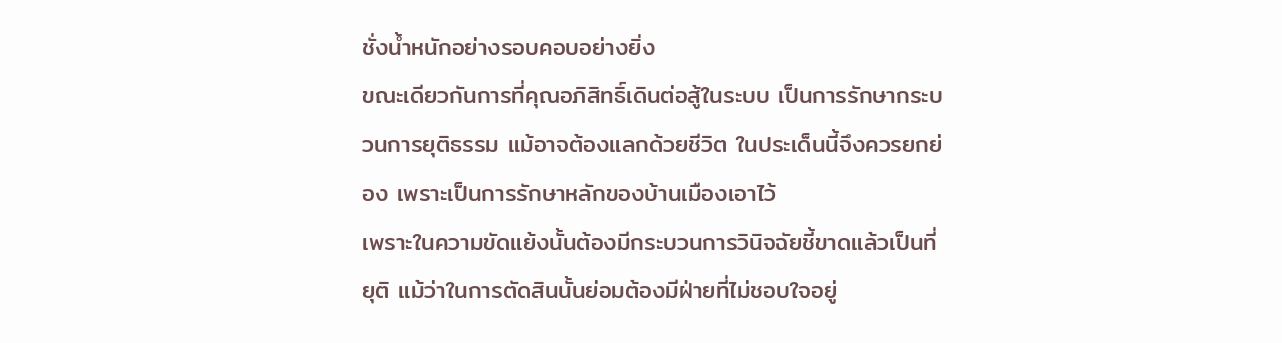ชั่งน้ำหนักอย่างรอบคอบอย่างยิ่ง
ขณะเดียวกันการที่คุณอภิสิทธิ์เดินต่อสู้ในระบบ เป็นการรักษากระบวนการยุติธรรม แม้อาจต้องแลกด้วยชีวิต ในประเด็นนี้จึงควรยกย่อง เพราะเป็นการรักษาหลักของบ้านเมืองเอาไว้
เพราะในความขัดแย้งนั้นต้องมีกระบวนการวินิจฉัยชี้ขาดแล้วเป็นที่ยุติ แม้ว่าในการตัดสินนั้นย่อมต้องมีฝ่ายที่ไม่ชอบใจอยู่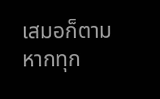เสมอก็ตาม
หากทุก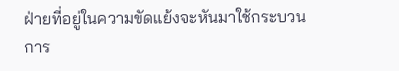ฝ่ายที่อยู่ในความขัดแย้งจะหันมาใช้กระบวนการ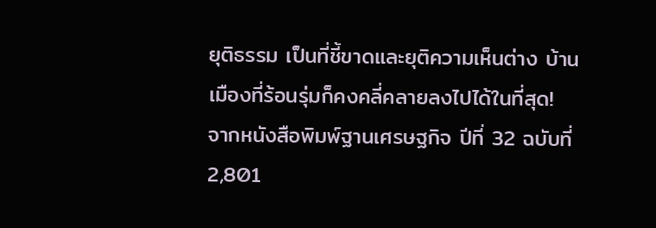ยุติธรรม เป็นที่ชี้ขาดและยุติความเห็นต่าง บ้านเมืองที่ร้อนรุ่มก็คงคลี่คลายลงไปได้ในที่สุด!
จากหนังสือพิมพ์ฐานเศรษฐกิจ ปีที่ 32 ฉบับที่ 2,801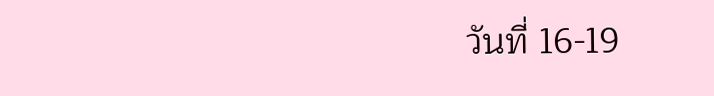วันที่ 16-19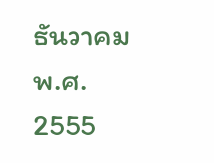ธันวาคม พ.ศ. 2555